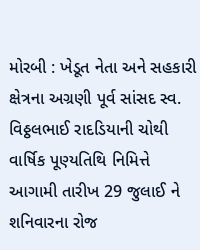મોરબી : ખેડૂત નેતા અને સહકારી ક્ષેત્રના અગ્રણી પૂર્વ સાંસદ સ્વ. વિઠ્ઠલભાઈ રાદડિયાની ચોથી વાર્ષિક પૂણ્યતિથિ નિમિત્તે આગામી તારીખ 29 જુલાઈ ને શનિવારના રોજ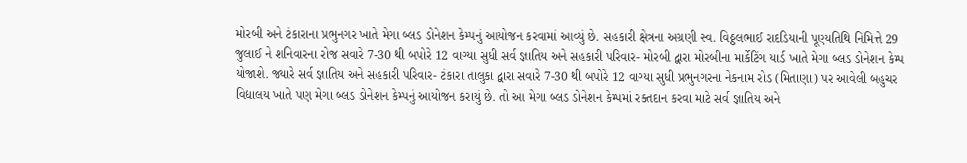મોરબી અને ટંકારાના પ્રભુનગર ખાતે મેગા બ્લડ ડોનેશન કેમ્પનું આયોજન કરવામાં આવ્યું છે. સહકારી ક્ષેત્રના અગ્રણી સ્વ. વિઠ્ઠલભાઈ રાદડિયાની પૂણ્યતિથિ નિમિત્તે 29 જુલાઈ ને શનિવારના રોજ સવારે 7-30 થી બપોરે 12 વાગ્યા સુધી સર્વ જ્ઞાતિય અને સહકારી પરિવાર- મોરબી દ્વારા મોરબીના માર્કેટિંગ યાર્ડ ખાતે મેગા બ્લડ ડોનેશન કેમ્પ યોજાશે. જ્યારે સર્વ જ્ઞાતિય અને સહકારી પરિવાર- ટંકારા તાલુકા દ્વારા સવારે 7-30 થી બપોરે 12 વાગ્યા સુધી પ્રભુનગરના નેકનામ રોડ (મિતાણા) પર આવેલી બહુચર વિદ્યાલય ખાતે પણ મેગા બ્લડ ડોનેશન કેમ્પનું આયોજન કરાયું છે. તો આ મેગા બ્લડ ડોનેશન કેમ્પમાં રક્તદાન કરવા માટે સર્વ જ્ઞાતિય અને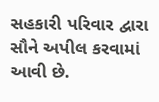સહકારી પરિવાર દ્વારા સૌને અપીલ કરવામાં આવી છે.